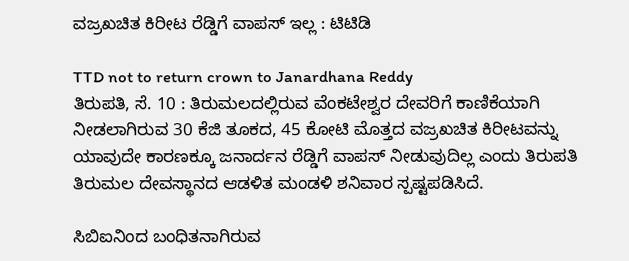ವಜ್ರಖಚಿತ ಕಿರೀಟ ರೆಡ್ಡಿಗೆ ವಾಪಸ್ ಇಲ್ಲ : ಟಿಟಿಡಿ

TTD not to return crown to Janardhana Reddy
ತಿರುಪತಿ, ಸೆ. 10 : ತಿರುಮಲದಲ್ಲಿರುವ ವೆಂಕಟೇಶ್ವರ ದೇವರಿಗೆ ಕಾಣಿಕೆಯಾಗಿ ನೀಡಲಾಗಿರುವ 30 ಕೆಜಿ ತೂಕದ, 45 ಕೋಟಿ ಮೊತ್ತದ ವಜ್ರಖಚಿತ ಕಿರೀಟವನ್ನು ಯಾವುದೇ ಕಾರಣಕ್ಕೂ ಜನಾರ್ದನ ರೆಡ್ಡಿಗೆ ವಾಪಸ್ ನೀಡುವುದಿಲ್ಲ ಎಂದು ತಿರುಪತಿ ತಿರುಮಲ ದೇವಸ್ಥಾನದ ಆಡಳಿತ ಮಂಡಳಿ ಶನಿವಾರ ಸ್ಪಷ್ಟಪಡಿಸಿದೆ.

ಸಿಬಿಐನಿಂದ ಬಂಧಿತನಾಗಿರುವ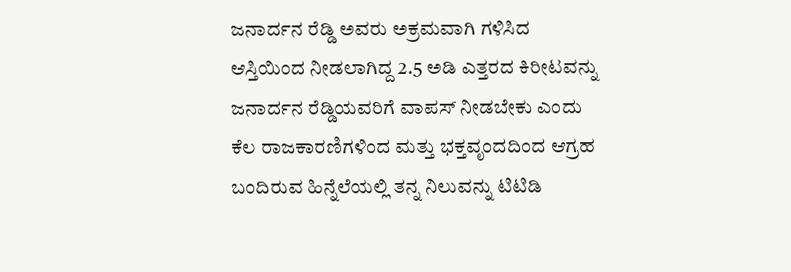ಜನಾರ್ದನ ರೆಡ್ಡಿ ಅವರು ಅಕ್ರಮವಾಗಿ ಗಳಿಸಿದ ಆಸ್ತಿಯಿಂದ ನೀಡಲಾಗಿದ್ದ 2.5 ಅಡಿ ಎತ್ತರದ ಕಿರೀಟವನ್ನು ಜನಾರ್ದನ ರೆಡ್ಡಿಯವರಿಗೆ ವಾಪಸ್ ನೀಡಬೇಕು ಎಂದು ಕೆಲ ರಾಜಕಾರಣಿಗಳಿಂದ ಮತ್ತು ಭಕ್ತವೃಂದದಿಂದ ಆಗ್ರಹ ಬಂದಿರುವ ಹಿನ್ನೆಲೆಯಲ್ಲಿ ತನ್ನ ನಿಲುವನ್ನು ಟಿಟಿಡಿ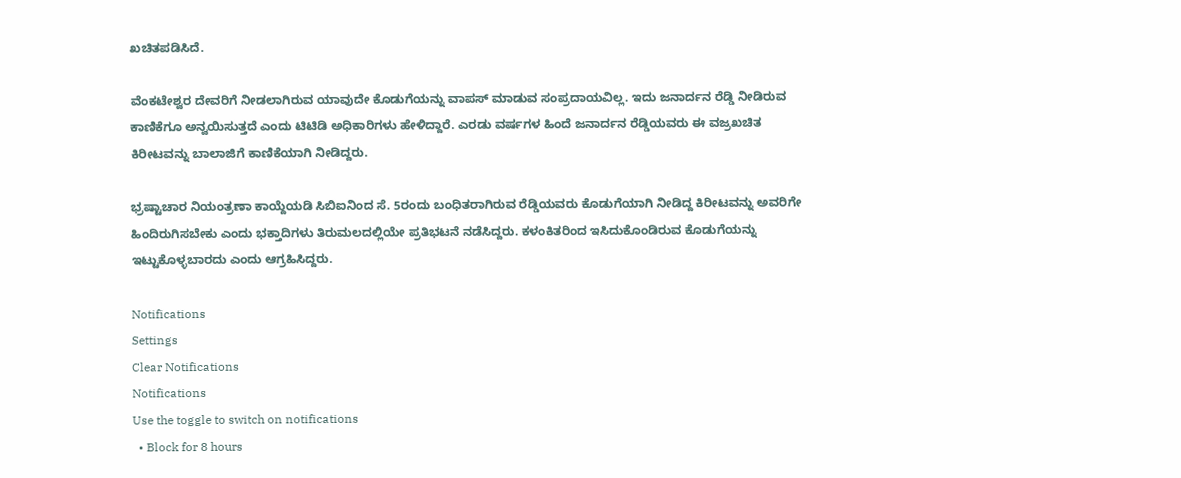ಖಚಿತಪಡಿಸಿದೆ.

ವೆಂಕಟೇಶ್ವರ ದೇವರಿಗೆ ನೀಡಲಾಗಿರುವ ಯಾವುದೇ ಕೊಡುಗೆಯನ್ನು ವಾಪಸ್ ಮಾಡುವ ಸಂಪ್ರದಾಯವಿಲ್ಲ. ಇದು ಜನಾರ್ದನ ರೆಡ್ಡಿ ನೀಡಿರುವ ಕಾಣಿಕೆಗೂ ಅನ್ವಯಿಸುತ್ತದೆ ಎಂದು ಟಿಟಿಡಿ ಅಧಿಕಾರಿಗಳು ಹೇಳಿದ್ದಾರೆ. ಎರಡು ವರ್ಷಗಳ ಹಿಂದೆ ಜನಾರ್ದನ ರೆಡ್ಡಿಯವರು ಈ ವಜ್ರಖಚಿತ ಕಿರೀಟವನ್ನು ಬಾಲಾಜಿಗೆ ಕಾಣಿಕೆಯಾಗಿ ನೀಡಿದ್ದರು.

ಭ್ರಷ್ಟಾಚಾರ ನಿಯಂತ್ರಣಾ ಕಾಯ್ದೆಯಡಿ ಸಿಬಿಐನಿಂದ ಸೆ. 5ರಂದು ಬಂಧಿತರಾಗಿರುವ ರೆಡ್ಡಿಯವರು ಕೊಡುಗೆಯಾಗಿ ನೀಡಿದ್ದ ಕಿರೀಟವನ್ನು ಅವರಿಗೇ ಹಿಂದಿರುಗಿಸಬೇಕು ಎಂದು ಭಕ್ತಾದಿಗಳು ತಿರುಮಲದಲ್ಲಿಯೇ ಪ್ರತಿಭಟನೆ ನಡೆಸಿದ್ದರು. ಕಳಂಕಿತರಿಂದ ಇಸಿದುಕೊಂಡಿರುವ ಕೊಡುಗೆಯನ್ನು ಇಟ್ಟುಕೊಳ್ಳಬಾರದು ಎಂದು ಆಗ್ರಹಿಸಿದ್ದರು.

Notifications
Settings
Clear Notifications
Notifications
Use the toggle to switch on notifications
  • Block for 8 hours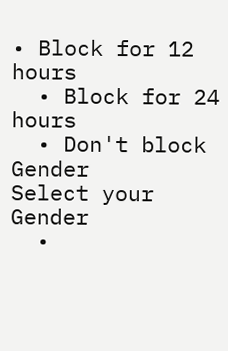• Block for 12 hours
  • Block for 24 hours
  • Don't block
Gender
Select your Gender
  •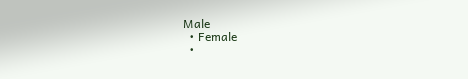Male
  • Female
  •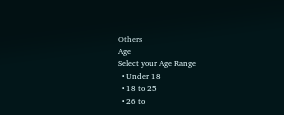Others
Age
Select your Age Range
  • Under 18
  • 18 to 25
  • 26 to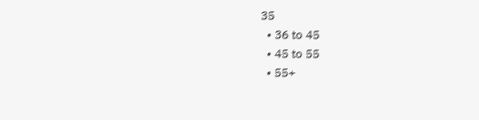35
  • 36 to 45
  • 45 to 55
  • 55+